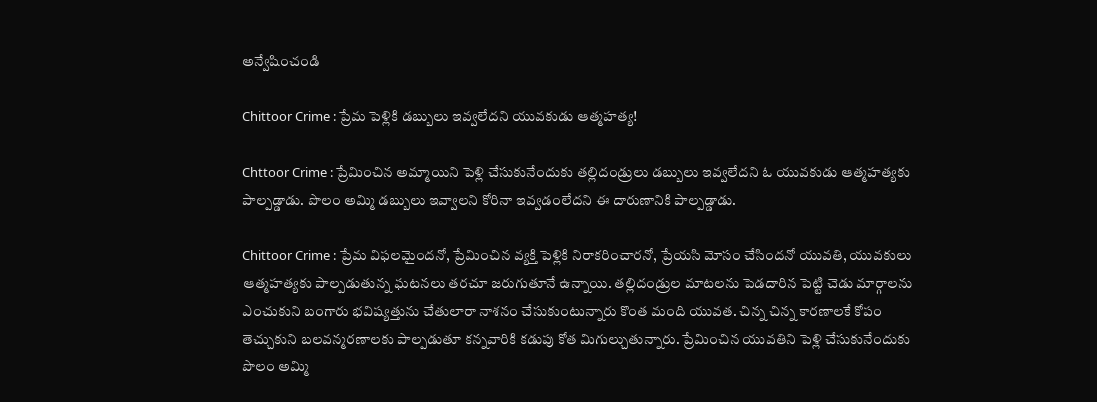అన్వేషించండి

Chittoor Crime : ప్రేమ పెళ్లికి డబ్బులు ఇవ్వలేదని యువకుడు ఆత్మహత్య!

Chttoor Crime : ప్రేమించిన అమ్మాయిని పెళ్లి చేసుకునేందుకు తల్లిదండ్రులు డబ్బులు ఇవ్వలేదని ఓ యువకుడు ఆత్మహత్యకు పాల్పడ్డాడు. పొలం అమ్మి డబ్బులు ఇవ్వాలని కోరినా ఇవ్వడంలేదని ఈ దారుణానికి పాల్పడ్డాడు.

Chittoor Crime : ప్రేమ విఫలమైందనో, ప్రేమించిన వ్యక్తి పెళ్లికి నిరాకరించారనో, ప్రేయసి మోసం చేసిందనో యువతి, యువకులు ఆత్మహత్యకు పాల్పడుతున్న ఘటనలు తరచూ జరుగుతూనే ఉన్నాయి. తల్లిదండ్రుల మాటలను పెడదారిన పెట్టి చెడు మార్గాలను ఎంచుకుని బంగారు భవిష్యత్తును చేతులారా నాశనం చేసుకుంటున్నారు కొంత మంది యువత. చిన్న చిన్న కారణాలకే కోపం తెచ్చుకుని బలవన్మరణాలకు పాల్పడుతూ కన్నవారికి కడుపు కోత మిగుల్చుతున్నారు. ప్రేమించిన యువతిని పెళ్లి చేసుకునేందుకు పొలం అమ్మి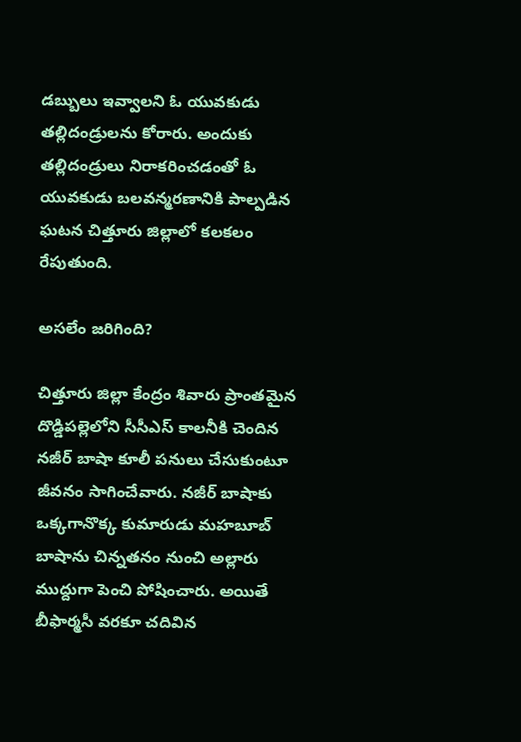డబ్బులు ఇవ్వాలని ఓ యువకుడు తల్లిదండ్రులను కోరారు. అందుకు తల్లిదండ్రులు నిరాకరించడంతో ఓ యువకుడు బలవన్మరణానికి పాల్పడిన ఘటన చిత్తూరు జిల్లాలో కలకలం రేపుతుంది.

అసలేం జరిగింది?

చిత్తూరు జిల్లా కేంద్రం శివారు ప్రాంతమైన దొడ్డిపల్లెలోని సీసీఎస్ కాలనీకి చెందిన నజీర్ బాషా కూలీ‌ పనులు చేసుకుంటూ జీవనం సాగించేవారు. నజీర్ బాషాకు ఒక్కగానొక్క కుమారుడు మహబూబ్ బాషాను చిన్నతనం నుంచి అల్లారు ముద్దుగా పెంచి‌ పోషించారు. అయితే బీఫార్మసీ వరకూ చదివిన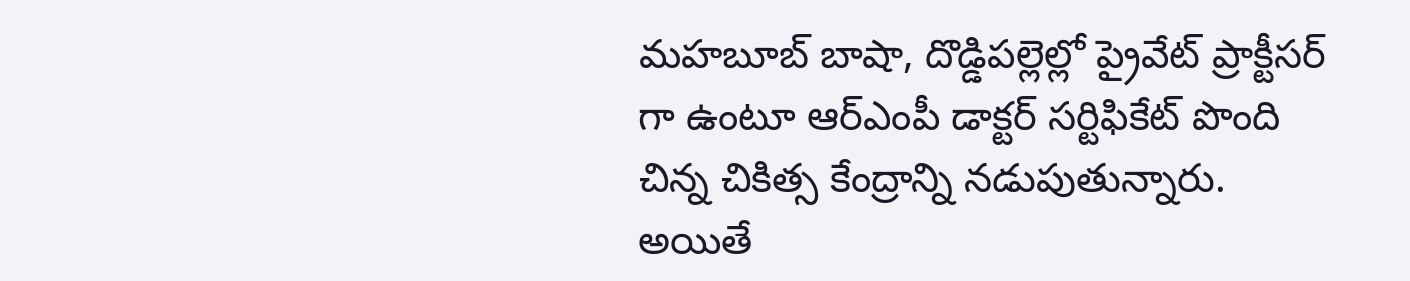మహబూబ్ బాషా, దొడ్డిపల్లెల్లో ప్రైవేట్ ప్రాక్టీసర్ గా ఉంటూ ఆర్ఎంపీ డాక్టర్ సర్టిఫికేట్ పొంది చిన్న చికిత్స కేంద్రాన్ని నడుపుతున్నారు. అయితే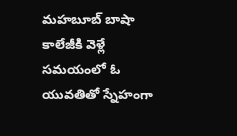మహబూబ్ బాషా కాలేజీకి వెళ్లే సమయంలో ఓ యువతితో స్నేహంగా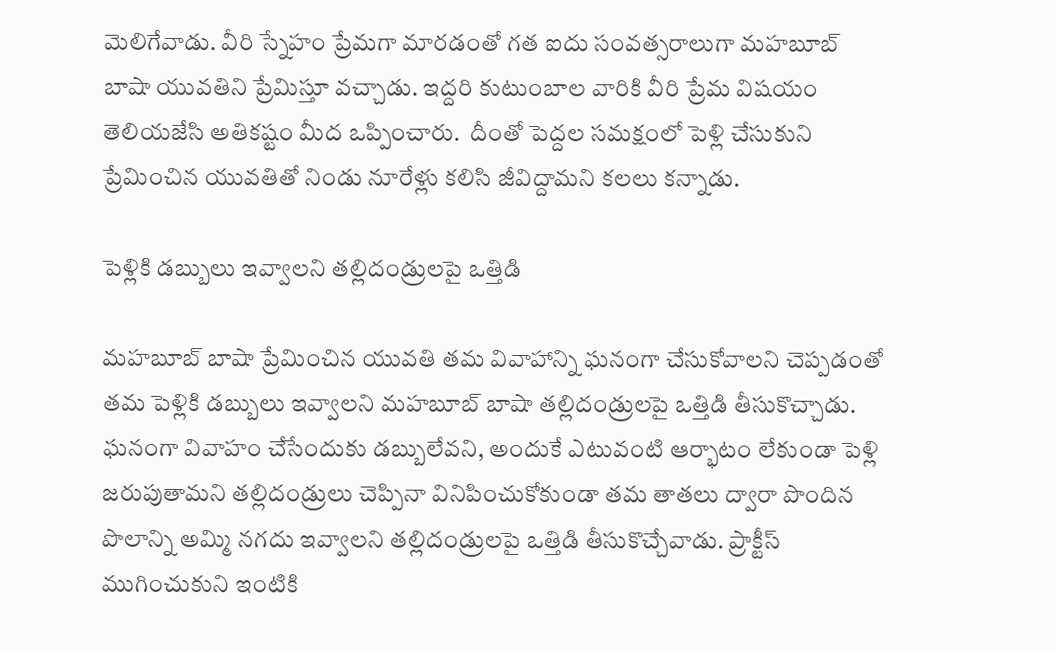మెలిగేవాడు. వీరి స్నేహం ప్రేమగా మారడంతో గత ఐదు సంవత్సరాలుగా మహబూబ్ బాషా యువతిని ప్రేమిస్తూ వచ్చాడు. ఇద్దరి కుటుంబాల వారికి వీరి ‌ప్రేమ విషయం తెలియజేసి అతికష్టం మీద ఒప్పించారు.  దీంతో పెద్దల సమక్షంలో పెళ్లి చేసుకుని ప్రేమించిన యువతితో‌ నిండు నూరేళ్లు కలిసి జీవిద్దామని కలలు కన్నాడు.

పెళ్లికి డబ్బులు ఇవ్వాలని తల్లిదండ్రులపై ఒత్తిడి

మహబూబ్ బాషా ప్రేమించిన యువతి తమ వివాహాన్ని ఘనంగా చేసుకోవాలని చెప్పడంతో తమ పెళ్లికి డబ్బులు ఇవ్వాలని మహబూబ్ బాషా తల్లిదండ్రులపై ఒత్తిడి తీసుకొచ్చాడు. ఘనంగా వివాహం చేసేందుకు డబ్బులేవని, అందుకే ఎటువంటి ఆర్భాటం లేకుండా పెళ్లి జరుపుతామని తల్లిదండ్రులు చెప్పినా వినిపించుకోకుండా తమ తాతలు ద్వారా పొందిన పొలాన్ని అమ్మి నగదు ఇవ్వాలని తల్లిదండ్రులపై ఒత్తిడి‌ తీసుకొచ్చేవాడు. ప్రాక్టీస్ ముగించుకుని ఇంటికి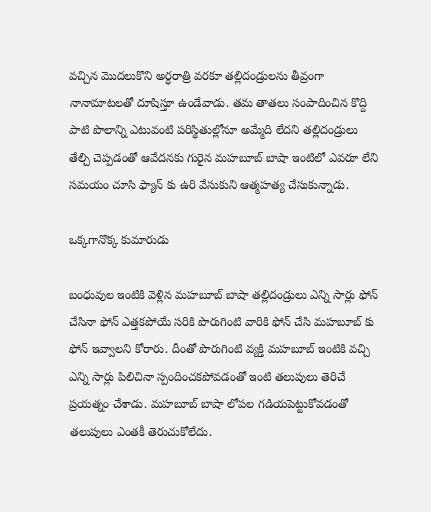వచ్చిన మొదలుకొని అర్ధరాత్రి వరకూ తల్లిదండ్రులను తీవ్రంగా నానామాటలతో దూషిస్తూ ఉండేవాడు. తమ తాతలు సంపాదించిన కొద్ది పాటి పొలాన్ని ఎటువంటి పరిస్థితుల్లోనూ అమ్మేది లేదని తల్లిదండ్రులు తేల్చి చెప్పడంతో ఆవేదనకు గురైన మహబూబ్ బాషా ఇంటిలో ఎవరూ లేని సమయం చూసి ఫ్యాన్ కు ఉరి వేసుకుని ఆత్మహత్య చేసుకున్నాడు.

ఒక్కగానొక్క కుమారుడు

బంధువుల ఇంటికి వెళ్లిన మహబూబ్ బాషా తల్లిదండ్రులు ఎన్ని సార్లు ఫోన్ చేసినా ఫోన్ ఎత్తకపోయే సరికి పొరుగింటి వారికి ఫోన్ చేసి మహబూబ్ కు ఫోన్ ఇవ్వాలని కోరారు. దీంతో పొరుగింటి వ్యక్తి మహబూబ్ ఇంటికి వచ్చి ఎన్ని సార్లు పిలిచినా స్పందించకపోవడంతో ఇంటి తలుపులు తెరిచే ప్రయత్నం చేశాడు. మహబూబ్ బాషా లోపల గడియపెట్టుకోవడంతో తలుపులు ఎంతకీ తెరుచుకోలేదు.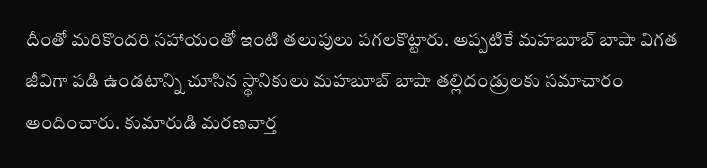దీంతో మరికొందరి సహాయంతో ఇంటి తలుపులు పగలకొట్టారు. అప్పటికే మహబూబ్ బాషా విగత జీవిగా పడి ఉండటాన్ని చూసిన స్థానికులు మహబూబ్ బాషా తల్లిదండ్రులకు సమాచారం అందించారు. కుమారుడి మరణవార్త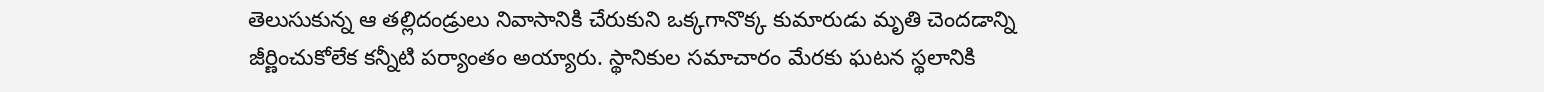తెలుసుకున్న ఆ తల్లిదండ్రులు నివాసానికి చేరుకుని ఒక్కగానొక్క కుమారుడు మృతి చెందడాన్ని జీర్ణించుకోలేక కన్నీటి‌ పర్యాంతం అయ్యారు. స్థానికుల సమాచారం మేరకు ఘటన స్థలానికి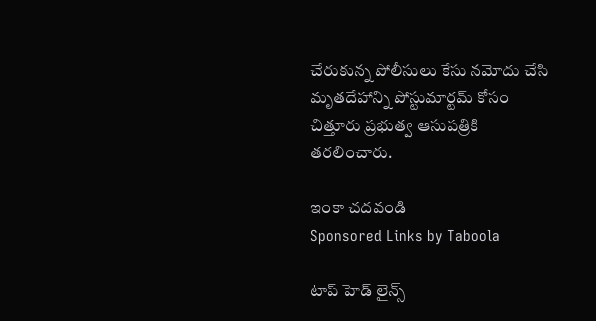చేరుకున్న పోలీసులు కేసు నమోదు చేసి మృతదేహాన్ని‌ పోస్టుమార్టమ్ కోసం చిత్తూరు ప్రభుత్వ ఆసుపత్రికి తరలించారు.

ఇంకా చదవండి
Sponsored Links by Taboola

టాప్ హెడ్ లైన్స్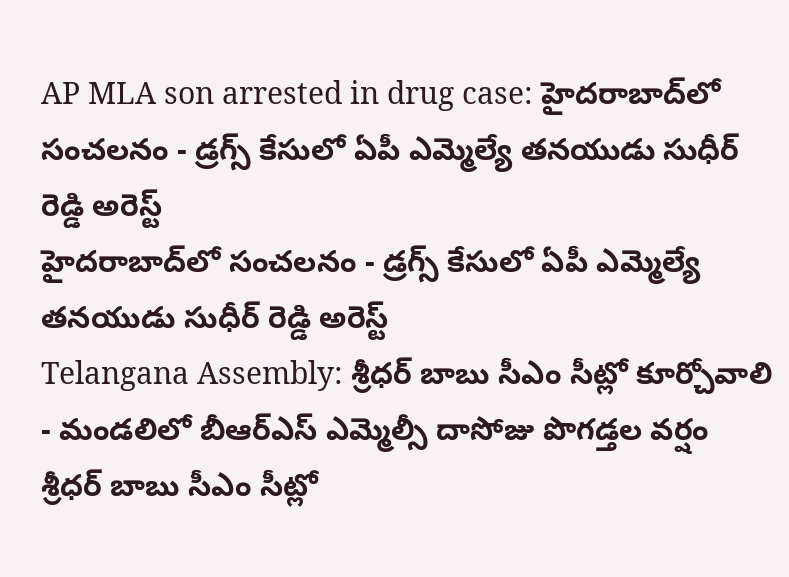AP MLA son arrested in drug case: హైదరాబాద్‌లో సంచలనం - డ్రగ్స్ కేసులో ఏపీ ఎమ్మెల్యే తనయుడు సుధీర్ రెడ్డి అరెస్ట్
హైదరాబాద్‌లో సంచలనం - డ్రగ్స్ కేసులో ఏపీ ఎమ్మెల్యే తనయుడు సుధీర్ రెడ్డి అరెస్ట్
Telangana Assembly: శ్రీధర్ బాబు సీఎం సీట్లో కూర్చోవాలి - మండలిలో బీఆర్ఎస్ ఎమ్మెల్సీ దాసోజు పొగడ్తల వర్షం
శ్రీధర్ బాబు సీఎం సీట్లో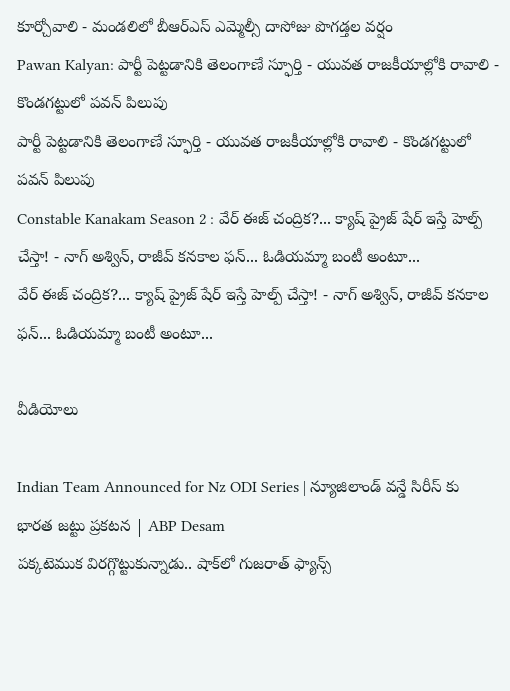కూర్చోవాలి - మండలిలో బీఆర్ఎస్ ఎమ్మెల్సీ దాసోజు పొగడ్తల వర్షం
Pawan Kalyan: పార్టీ పెట్టడానికి తెలంగాణే స్ఫూర్తి - యువత రాజకీయాల్లోకి రావాలి - కొండగట్టులో పవన్ పిలుపు
పార్టీ పెట్టడానికి తెలంగాణే స్ఫూర్తి - యువత రాజకీయాల్లోకి రావాలి - కొండగట్టులో పవన్ పిలుపు
Constable Kanakam Season 2 : వేర్ ఈజ్ చంద్రిక?... క్యాష్ ప్రైజ్ షేర్ ఇస్తే హెల్ప్ చేస్తా! - నాగ్ అశ్విన్, రాజీవ్ కనకాల ఫన్... ఓడియమ్మా బంటీ అంటూ...
వేర్ ఈజ్ చంద్రిక?... క్యాష్ ప్రైజ్ షేర్ ఇస్తే హెల్ప్ చేస్తా! - నాగ్ అశ్విన్, రాజీవ్ కనకాల ఫన్... ఓడియమ్మా బంటీ అంటూ...

వీడియోలు

Indian Team Announced for Nz ODI Series | న్యూజిలాండ్ వన్డే సిరీస్ కు భారత జట్టు ప్రకటన | ABP Desam
పక్కటెముక విరగ్గొట్టుకున్నాడు.. షాక్‌లో గుజరాత్ ఫ్యాన్స్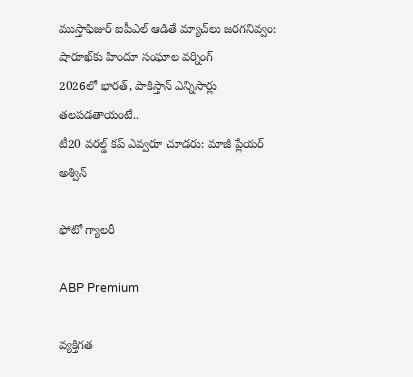ముస్తాఫిజుర్‌ ఐపీఎల్ ఆడితే మ్యాచ్‌లు జరగనివ్వం: షారూఖ్‌కు హిందూ సంఘాల వర్నింగ్
2026లో భారత్, పాకిస్తాన్ ఎన్నిసార్లు తలపడతాయంటే..
టీ20 వరల్డ్ కప్ ఎవ్వరూ చూడరు: మాజీ ప్లేయర్ అశ్విన్

ఫోటో గ్యాలరీ

ABP Premium

వ్యక్తిగత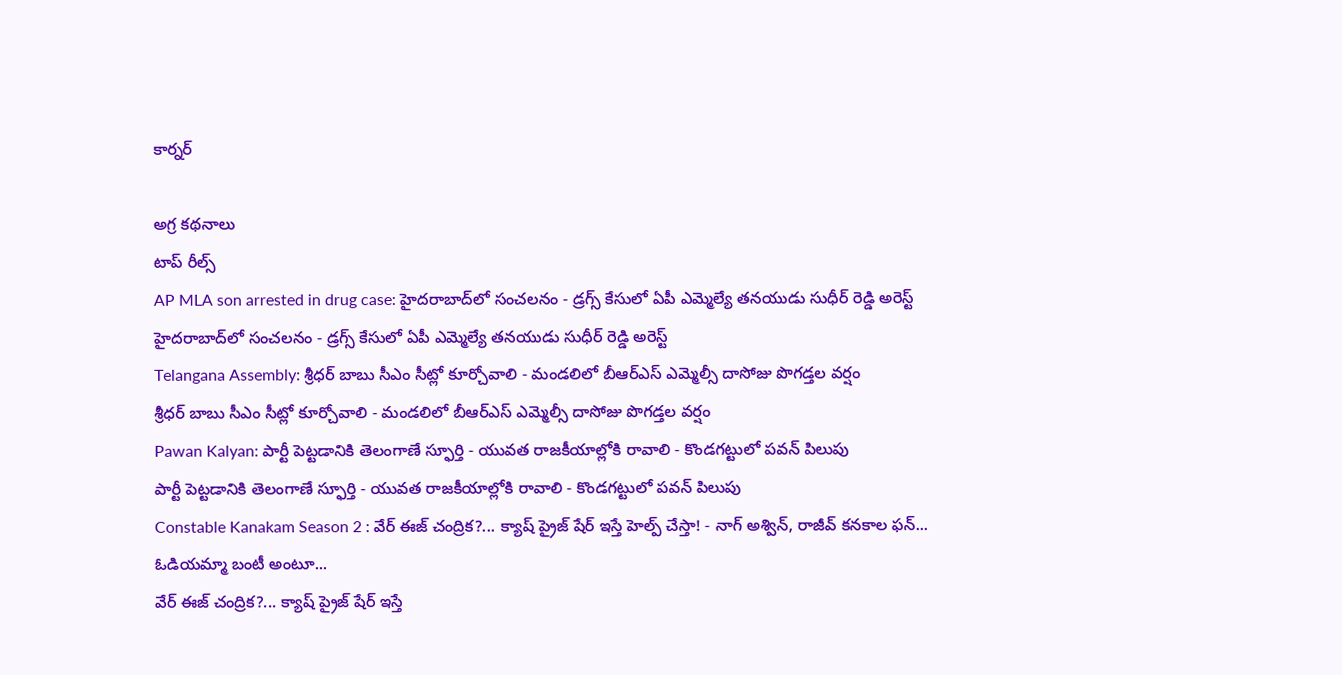కార్నర్

అగ్ర కథనాలు
టాప్ రీల్స్
AP MLA son arrested in drug case: హైదరాబాద్‌లో సంచలనం - డ్రగ్స్ కేసులో ఏపీ ఎమ్మెల్యే తనయుడు సుధీర్ రెడ్డి అరెస్ట్
హైదరాబాద్‌లో సంచలనం - డ్రగ్స్ కేసులో ఏపీ ఎమ్మెల్యే తనయుడు సుధీర్ రెడ్డి అరెస్ట్
Telangana Assembly: శ్రీధర్ బాబు సీఎం సీట్లో కూర్చోవాలి - మండలిలో బీఆర్ఎస్ ఎమ్మెల్సీ దాసోజు పొగడ్తల వర్షం
శ్రీధర్ బాబు సీఎం సీట్లో కూర్చోవాలి - మండలిలో బీఆర్ఎస్ ఎమ్మెల్సీ దాసోజు పొగడ్తల వర్షం
Pawan Kalyan: పార్టీ పెట్టడానికి తెలంగాణే స్ఫూర్తి - యువత రాజకీయాల్లోకి రావాలి - కొండగట్టులో పవన్ పిలుపు
పార్టీ పెట్టడానికి తెలంగాణే స్ఫూర్తి - యువత రాజకీయాల్లోకి రావాలి - కొండగట్టులో పవన్ పిలుపు
Constable Kanakam Season 2 : వేర్ ఈజ్ చంద్రిక?... క్యాష్ ప్రైజ్ షేర్ ఇస్తే హెల్ప్ చేస్తా! - నాగ్ అశ్విన్, రాజీవ్ కనకాల ఫన్... ఓడియమ్మా బంటీ అంటూ...
వేర్ ఈజ్ చంద్రిక?... క్యాష్ ప్రైజ్ షేర్ ఇస్తే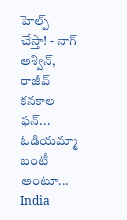హెల్ప్ చేస్తా! - నాగ్ అశ్విన్, రాజీవ్ కనకాల ఫన్... ఓడియమ్మా బంటీ అంటూ...
India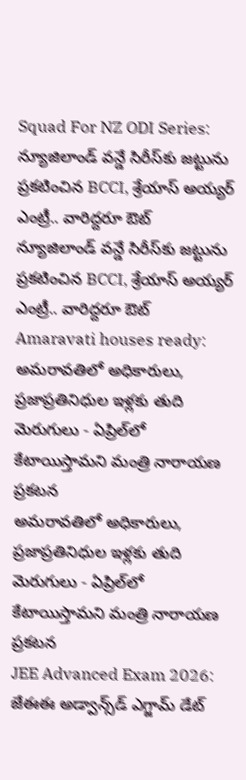Squad For NZ ODI Series: న్యూజిలాండ్ వన్డే సిరీస్‌కు జట్టును ప్రకటించిన BCCI, శ్రేయాస్ అయ్యర్ ఎంట్రీ.. వారిద్దరూ ఔట్
న్యూజిలాండ్ వన్డే సిరీస్‌కు జట్టును ప్రకటించిన BCCI, శ్రేయాస్ అయ్యర్ ఎంట్రీ.. వారిద్దరూ ఔట్
Amaravati houses ready: అమరావతిలో అధికారులు, ప్రజాప్రతినిధుల ఇళ్లకు తుది మెరుగులు - ఏప్రిల్‌లో కేటాయిస్తామని మంత్రి నారాయణ ప్రకటన
అమరావతిలో అధికారులు, ప్రజాప్రతినిధుల ఇళ్లకు తుది మెరుగులు - ఏప్రిల్‌లో కేటాయిస్తామని మంత్రి నారాయణ ప్రకటన
JEE Advanced Exam 2026: జేఈఈ అడ్వాన్స్‌డ్ ఎగ్జామ్ డేట్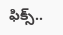ఫిక్స్..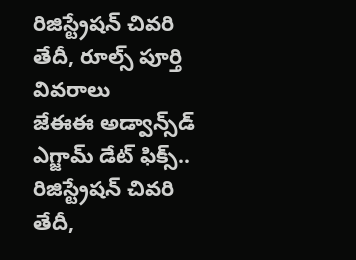రిజిస్ట్రేషన్ చివరి తేదీ, రూల్స్ పూర్తి వివరాలు
జేఈఈ అడ్వాన్స్‌డ్ ఎగ్జామ్ డేట్ ఫిక్స్.. రిజిస్ట్రేషన్ చివరి తేదీ,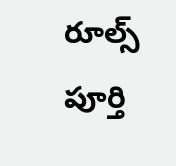రూల్స్ పూర్తి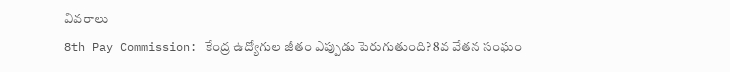వివరాలు
8th Pay Commission: కేంద్ర ఉద్యోగుల జీతం ఎప్పుడు పెరుగుతుంది? 8వ వేతన సంఘం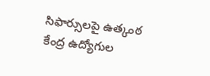సిఫార్సులపై ఉత్కంఠ
కేంద్ర ఉద్యోగుల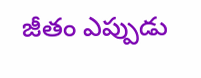జీతం ఎప్పుడు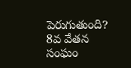పెరుగుతుంది? 8వ వేతన సంఘం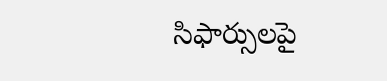సిఫార్సులపై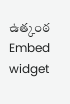ఉత్కంఠ
Embed widget